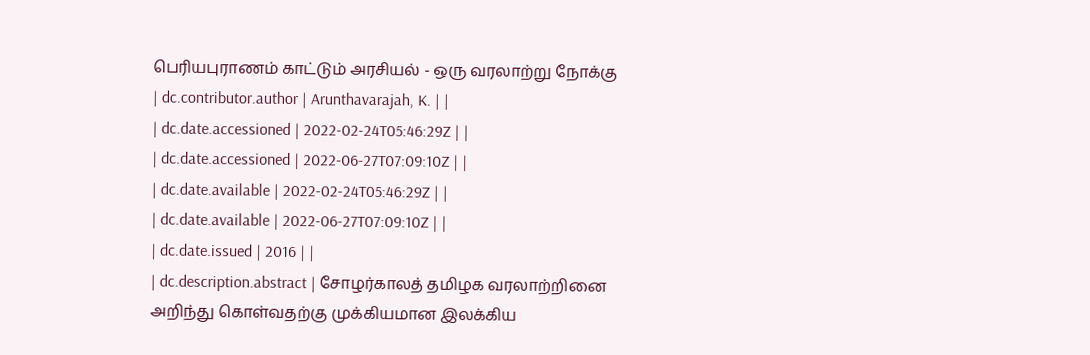பெரியபுராணம் காட்டும் அரசியல் - ஒரு வரலாற்று நோக்கு
| dc.contributor.author | Arunthavarajah, K. | |
| dc.date.accessioned | 2022-02-24T05:46:29Z | |
| dc.date.accessioned | 2022-06-27T07:09:10Z | |
| dc.date.available | 2022-02-24T05:46:29Z | |
| dc.date.available | 2022-06-27T07:09:10Z | |
| dc.date.issued | 2016 | |
| dc.description.abstract | சோழர்காலத் தமிழக வரலாற்றினை அறிந்து கொள்வதற்கு முக்கியமான இலக்கிய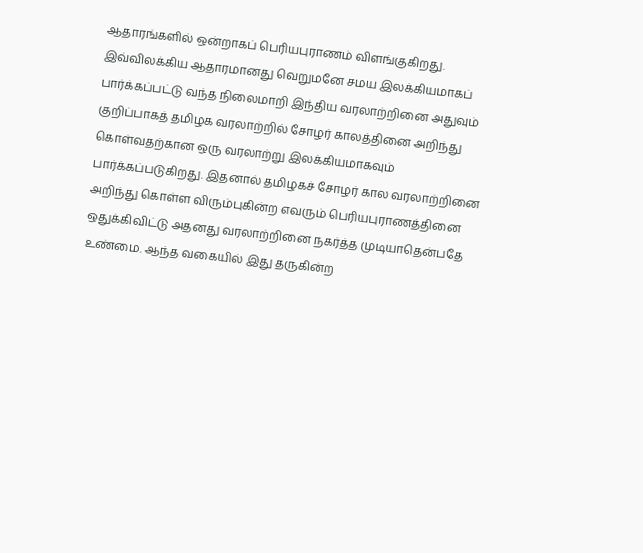ஆதாரங்களில் ஒன்றாகப் பெரியபுராணம் விளங்குகிறது. இவ்விலக்கிய ஆதாரமானது வெறுமனே சமய இலக்கியமாகப் பார்க்கப்பட்டு வந்த நிலைமாறி இந்திய வரலாற்றினை அதுவும் குறிப்பாகத் தமிழக வரலாற்றில் சோழர் காலத்தினை அறிந்து கொள்வதற்கான ஒரு வரலாற்று இலக்கியமாகவும் பார்க்கப்படுகிறது. இதனால் தமிழகச் சோழர் கால வரலாற்றினை அறிந்து கொள்ள விரும்புகின்ற எவரும் பெரியபுராணத்தினை ஒதுக்கிவிட்டு அதனது வரலாற்றினை நகர்த்த முடியாதென்பதே உண்மை. ஆந்த வகையில் இது தருகின்ற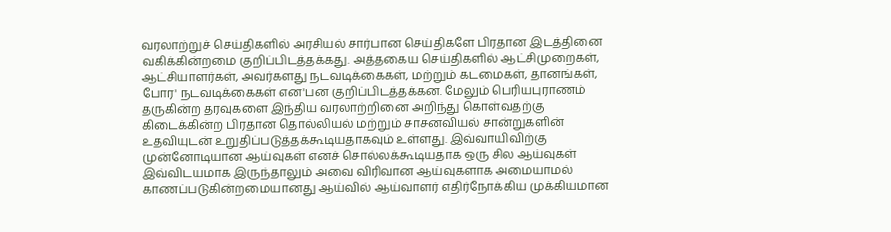வரலாற்றுச் செய்திகளில் அரசியல் சார்பான செய்திகளே பிரதான இடத்தினை வகிக்கின்றமை குறிப்பிடத்தக்கது. அத்தகைய செய்திகளில் ஆட்சிமுறைகள், ஆட்சியாளர்கள், அவர்களது நடவடிக்கைகள், மற்றும் கடமைகள், தானங்கள், போர' நடவடிக்கைகள் என'பன குறிப்பிடத்தக்கன. மேலும் பெரியபுராணம் தருகின்ற தரவுகளை இந்திய வரலாற்றினை அறிந்து கொள்வதற்கு கிடைக்கின்ற பிரதான தொல்லியல் மற்றும் சாசனவியல் சான்றுகளின் உதவியுடன் உறுதிப்படுத்தக்கூடியதாகவும் உள்ளது. இவ்வாயிவிற்கு முன்னோடியான ஆய்வுகள் எனச் சொல்லக்கூடியதாக ஒரு சில ஆய்வுகள் இவ்விடயமாக இருந்தாலும் அவை விரிவான ஆய்வுகளாக அமையாமல் காணப்படுகின்றமையானது ஆய்வில் ஆய்வாளர் எதிர்நோக்கிய முக்கியமான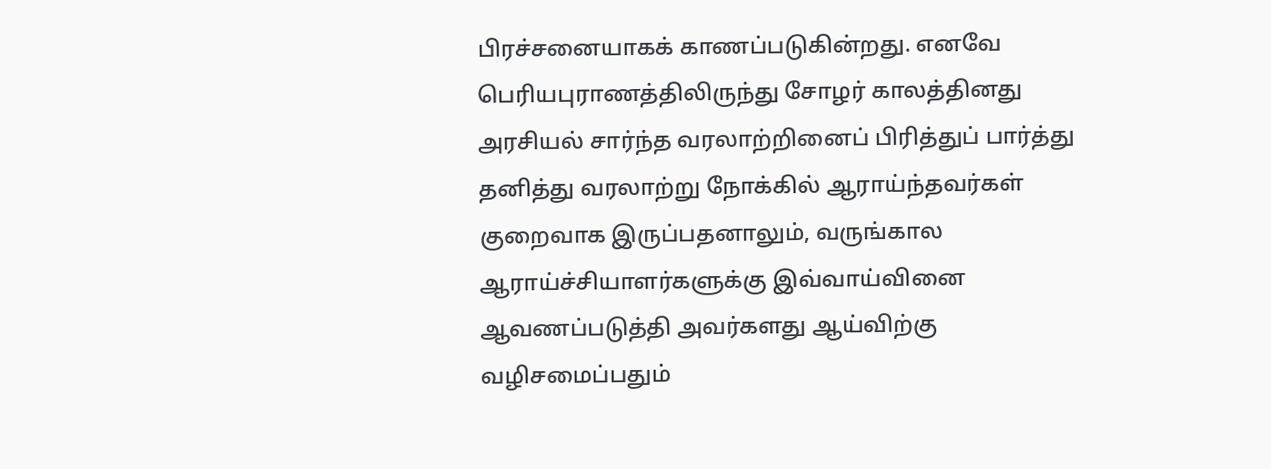பிரச்சனையாகக் காணப்படுகின்றது. எனவே பெரியபுராணத்திலிருந்து சோழர் காலத்தினது அரசியல் சார்ந்த வரலாற்றினைப் பிரித்துப் பார்த்து தனித்து வரலாற்று நோக்கில் ஆராய்ந்தவர்கள் குறைவாக இருப்பதனாலும், வருங்கால ஆராய்ச்சியாளர்களுக்கு இவ்வாய்வினை ஆவணப்படுத்தி அவர்களது ஆய்விற்கு வழிசமைப்பதும்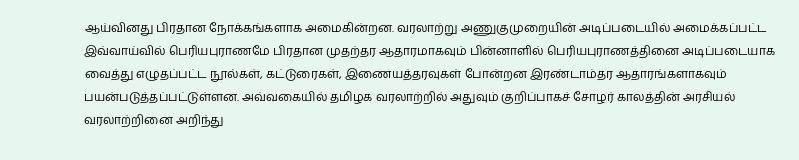ஆய்வினது பிரதான நோக்கங்களாக அமைகின்றன. வரலாற்று அணுகுமுறையின் அடிப்படையில் அமைக்கப்பட்ட இவ்வாய்வில் பெரியபுராணமே பிரதான முதற்தர ஆதாரமாகவும் பின்னாளில் பெரியபுராணத்தினை அடிப்படையாக வைத்து எழுதப்பட்ட நூல்கள், கட்டுரைகள், இணையத்தரவுகள் போன்றன இரண்டாம்தர ஆதாரங்களாகவும் பயன்படுத்தப்பட்டுள்ளன. அவ்வகையில் தமிழக வரலாற்றில் அதுவும் குறிப்பாகச் சோழர் காலத்தின் அரசியல் வரலாற்றினை அறிந்து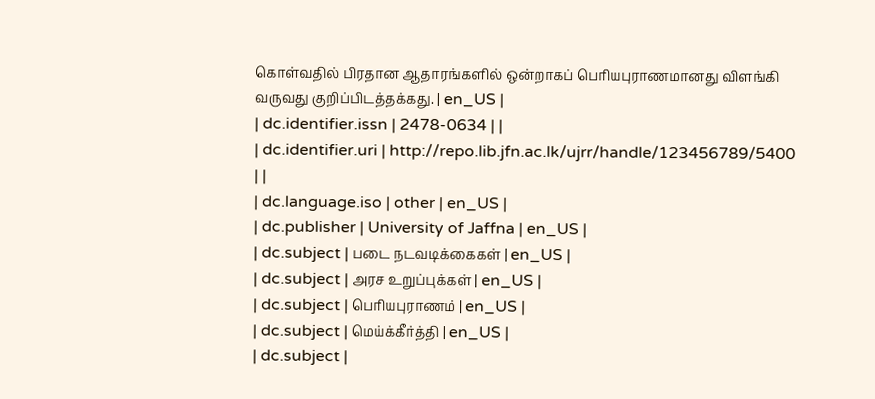கொள்வதில் பிரதான ஆதாரங்களில் ஒன்றாகப் பெரியபுராணமானது விளங்கி வருவது குறிப்பிடத்தக்கது. | en_US |
| dc.identifier.issn | 2478-0634 | |
| dc.identifier.uri | http://repo.lib.jfn.ac.lk/ujrr/handle/123456789/5400 | |
| dc.language.iso | other | en_US |
| dc.publisher | University of Jaffna | en_US |
| dc.subject | படை நடவடிக்கைகள் | en_US |
| dc.subject | அரச உறுப்புக்கள் | en_US |
| dc.subject | பெரியபுராணம் | en_US |
| dc.subject | மெய்க்கீர்த்தி | en_US |
| dc.subject |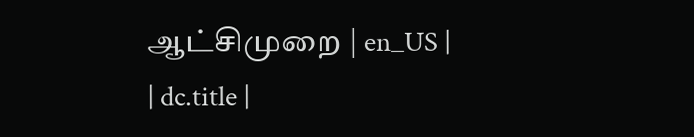ஆட்சிமுறை | en_US |
| dc.title |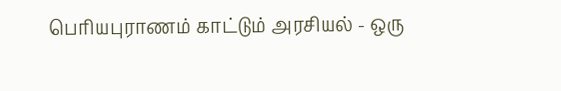பெரியபுராணம் காட்டும் அரசியல் - ஒரு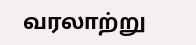வரலாற்று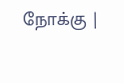நோக்கு |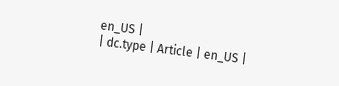en_US |
| dc.type | Article | en_US |